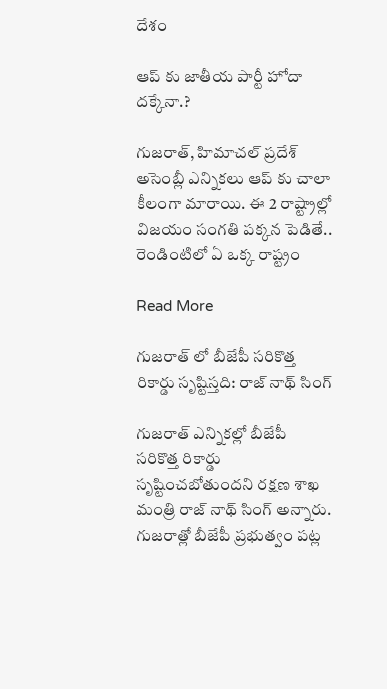దేశం

ఆప్ కు జాతీయ పార్టీ హోదా దక్కేనా.?

గుజరాత్, హిమాచల్ ప్రదేశ్ అసెంబ్లీ ఎన్నికలు ఆప్ కు చాలా కీలంగా మారాయి. ఈ 2 రాష్ట్రాల్లో విజయం సంగతి పక్కన పెడితే.. రెండింటిలో ఏ ఒక్క రాష్ట్రం

Read More

గుజరాత్ లో బీజేపీ సరికొత్త రికార్డు సృష్టిస్తది: రాజ్ నాథ్ సింగ్

గుజరాత్ ఎన్నికల్లో బీజేపీ సరికొత్త రికార్డు సృష్టించబోతుందని రక్షణ శాఖ మంత్రి రాజ్ నాథ్ సింగ్ అన్నారు. గుజరాత్లో బీజేపీ ప్రభుత్వం పట్ల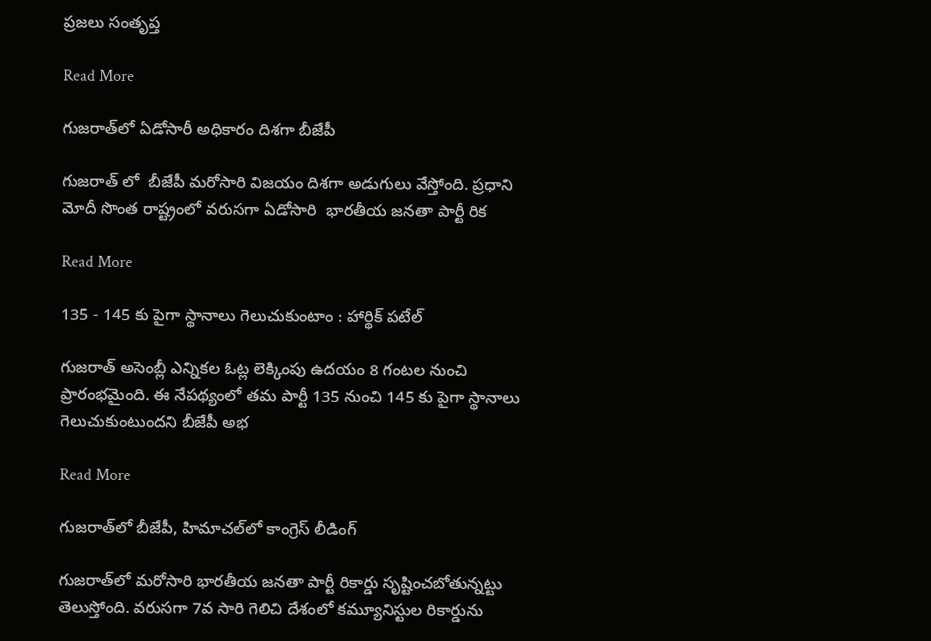ప్రజలు సంతృప్త

Read More

గుజరాత్‌లో ఏడోసారీ అధికారం దిశగా బీజేపీ

గుజరాత్ లో  బీజేపీ మరోసారి విజయం దిశగా అడుగులు వేస్తోంది. ప్రధాని మోదీ సొంత రాష్ట్రంలో వరుసగా ఏడోసారి  భారతీయ జనతా పార్టీ రిక

Read More

135 - 145 కు పైగా స్థానాలు గెలుచుకుంటాం : హార్థిక్ పటేల్

గుజరాత్ అసెంబ్లీ ఎన్నికల ఓట్ల లెక్కింపు ఉదయం 8 గంటల నుంచి ప్రారంభమైంది. ఈ నేపథ్యంలో తమ పార్టీ 135 నుంచి 145 కు పైగా స్థానాలు గెలుచుకుంటుందని బీజేపీ అభ

Read More

గుజరాత్‌లో బీజేపీ, హిమాచల్‌లో కాంగ్రెస్ లీడింగ్

గుజరాత్‌లో మరోసారి భారతీయ జనతా పార్టీ రికార్డు సృష్టించబోతున్నట్టు తెలుస్తోంది. వరుసగా 7వ సారి గెలిచి దేశంలో కమ్యూనిస్టుల రికార్డును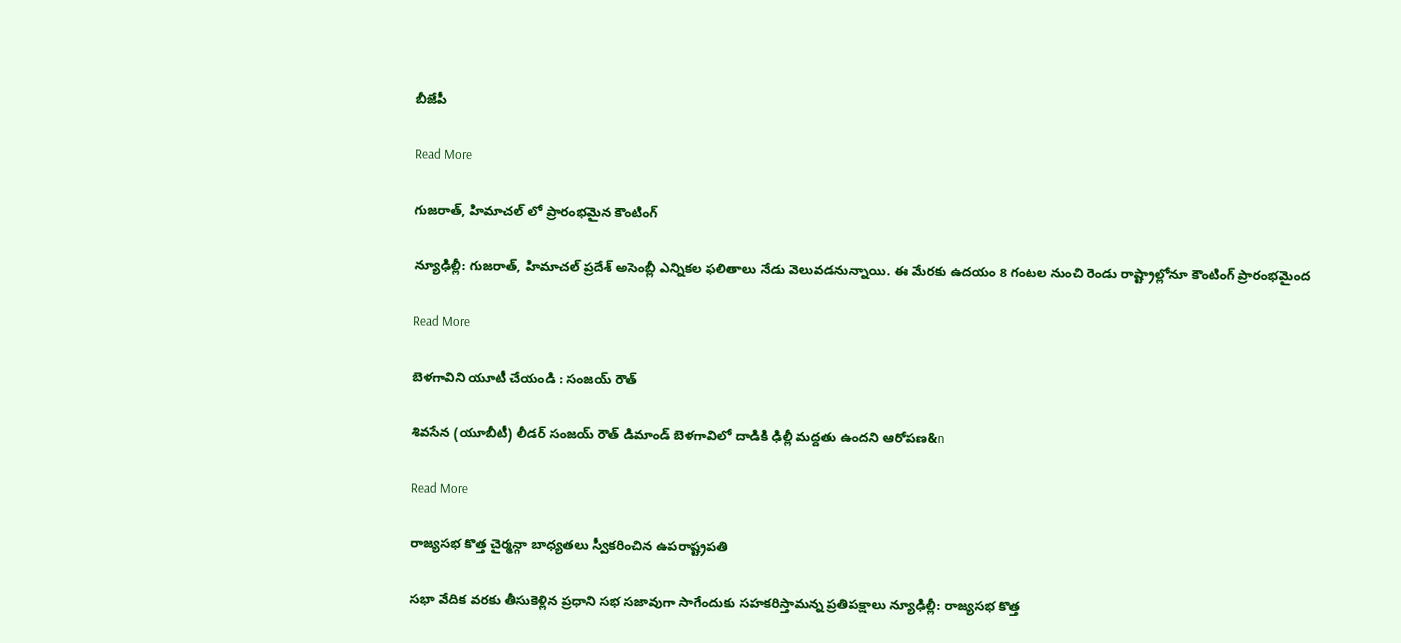బీజేపీ

Read More

గుజరాత్, హిమాచల్ లో ప్రారంభమైన కౌంటింగ్

న్యూఢిల్లీ: గుజరాత్, హిమాచల్ ప్రదేశ్ అసెంబ్లీ ఎన్నికల ఫలితాలు నేడు వెలువడనున్నాయి. ఈ మేరకు ఉదయం 8 గంటల నుంచి రెండు రాష్ట్రాల్లోనూ కౌంటింగ్ ప్రారంభమైంద

Read More

బెళగావిని యూటీ చేయండి : సంజయ్‌‌ రౌత్‌‌

శివసేన (యూబీటీ) లీడర్‌‌‌‌ సంజయ్‌‌ రౌత్‌‌ డిమాండ్‌‌ బెళగావిలో దాడికి ఢిల్లీ మద్దతు ఉందని ఆరోపణ&n

Read More

రాజ్యసభ కొత్త చైర్మన్గా బాధ్యతలు స్వీకరించిన ఉపరాష్ట్రపతి

సభా వేదిక వరకు తీసుకెళ్లిన ప్రధాని సభ సజావుగా సాగేందుకు సహకరిస్తామన్న ప్రతిపక్షాలు న్యూఢిల్లీ: రాజ్యసభ కొత్త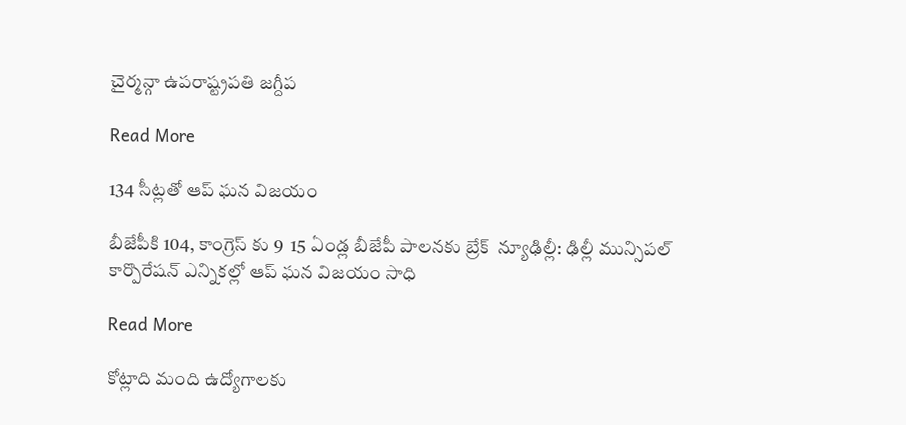చైర్మన్గా ఉపరాష్ట్రపతి జగ్దీప

Read More

134 సీట్లతో ఆప్ ఘన విజయం

బీజేపీకి 104, కాంగ్రెస్ కు 9  15 ఏండ్ల బీజేపీ పాలనకు బ్రేక్  న్యూఢిల్లీ: ఢిల్లీ మున్సిపల్ కార్పొరేషన్ ఎన్నికల్లో ఆప్ ఘన విజయం సాధి

Read More

కోట్లాది మంది ఉద్యోగాలకు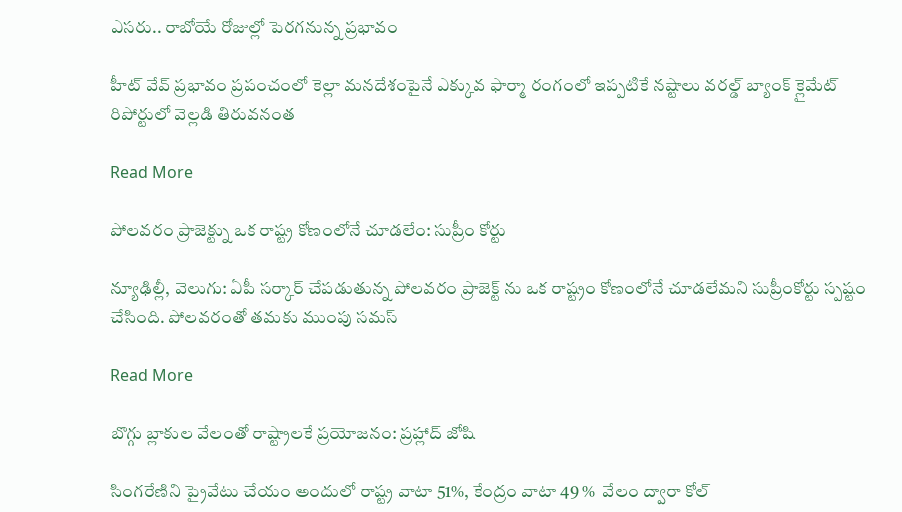ఎసరు.. రాబోయే రోజుల్లో పెరగనున్న ప్రభావం

హీట్ వేవ్ ప్రభావం ప్రపంచంలో కెల్లా మనదేశంపైనే ఎక్కువ ఫార్మా రంగంలో ఇప్పటికే నష్టాలు వరల్డ్ బ్యాంక్ క్లైమేట్ రిపోర్టులో వెల్లడి తిరువనంత

Read More

పోలవరం ప్రాజెక్ట్ను ఒక రాష్ట్ర కోణంలోనే చూడలేం: సుప్రీం కోర్టు

న్యూఢిల్లీ, వెలుగు: ఏపీ సర్కార్ చేపడుతున్న పోలవరం ప్రాజెక్ట్ ను ఒక రాష్ట్రం కోణంలోనే చూడలేమని సుప్రీంకోర్టు స్పష్టం చేసింది. పోలవరంతో తమకు ముంపు సమస్

Read More

బొగ్గు బ్లాకుల వేలంతో రాష్ట్రాలకే ప్రయోజనం: ప్రహ్లాద్ జోషి

సింగరేణిని ప్రైవేటు చేయం అందులో రాష్ట్ర వాటా 51%, కేంద్రం వాటా 49 %  వేలం ద్వారా కోల్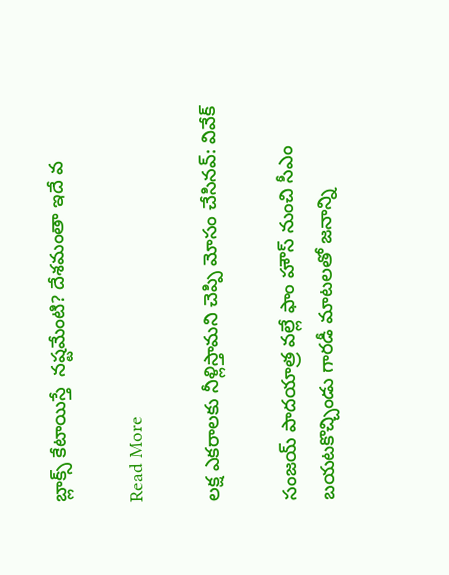బ్లాక్స్ కేటాయిస్తే  నష్టమేంటి? దేశమంతా ఇదే వ

Read More

లక్ష ఎకరాలకు నీళ్లిస్తామని చెప్పి మోసం చేసినవ్‌‌‌‌: వివేక్‌‌‌‌

సంజయ్ పాదయాత్ర వల్లే ఫాం హౌస్‌‌‌‌ నుంచి సీఎం బయటకొచ్చిండు గారడీ మాటలతో జనాన్ని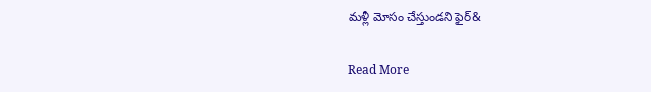మళ్లీ మోసం చేస్తుండని ఫైర్‌‌‌&

Read More